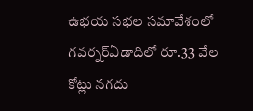ఉభయ సభల సమావేశంలో గవర్నర్ఏడాదిలో రూ.33 వేల కోట్లు నగదు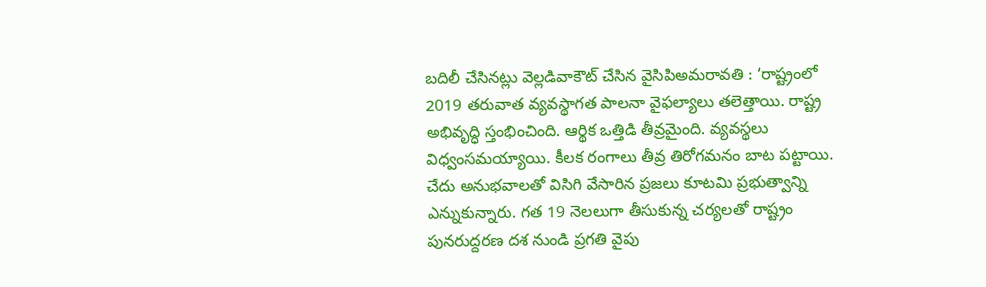బదిలీ చేసినట్లు వెల్లడివాకౌట్ చేసిన వైసిపిఅమరావతి : ‘రాష్ట్రంలో 2019 తరువాత వ్యవస్థాగత పాలనా వైఫల్యాలు తలెత్తాయి. రాష్ట్ర అభివృద్ధి స్తంభించింది. ఆర్థిక ఒత్తిడి తీవ్రమైంది. వ్యవస్థలు విధ్వంసమయ్యాయి. కీలక రంగాలు తీవ్ర తిరోగమనం బాట పట్టాయి. చేదు అనుభవాలతో విసిగి వేసారిన ప్రజలు కూటమి ప్రభుత్వాన్ని ఎన్నుకున్నారు. గత 19 నెలలుగా తీసుకున్న చర్యలతో రాష్ట్రం పునరుద్దరణ దశ నుండి ప్రగతి వైపు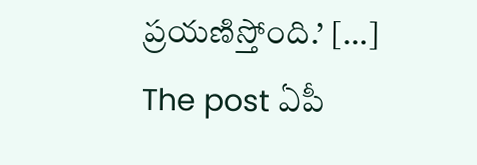ప్రయణిస్తోంది.’ […]
The post ఏపీ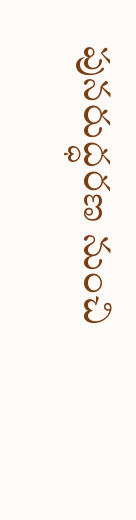పునరుద్ధరణ నుంచి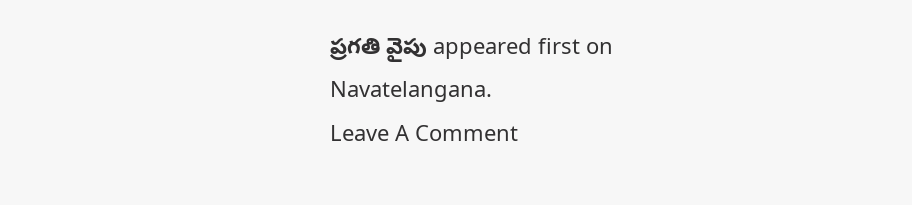ప్రగతి వైపు appeared first on Navatelangana.
Leave A Comment